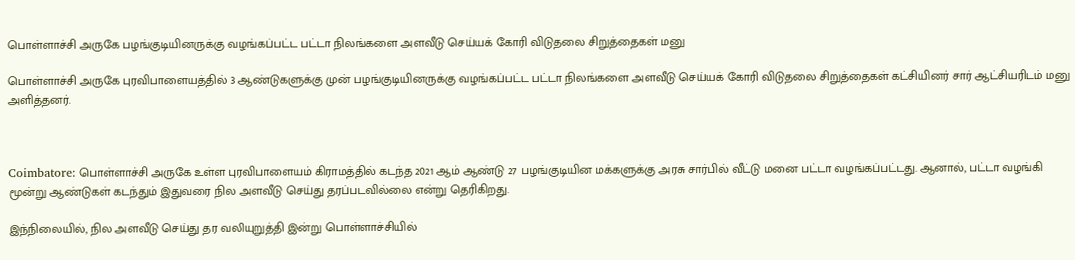பொள்ளாச்சி அருகே பழங்குடியினருக்கு வழங்கப்பட்ட பட்டா நிலங்களை அளவீடு செய்யக் கோரி விடுதலை சிறுத்தைகள் மனு

பொள்ளாச்சி அருகே புரவிபாளையத்தில் 3 ஆண்டுகளுக்கு முன் பழங்குடியினருக்கு வழங்கப்பட்ட பட்டா நிலங்களை அளவீடு செய்யக் கோரி விடுதலை சிறுத்தைகள் கட்சியினர் சார் ஆட்சியரிடம் மனு அளித்தனர்.



Coimbatore: பொள்ளாச்சி அருகே உள்ள புரவிபாளையம் கிராமத்தில் கடந்த 2021 ஆம் ஆண்டு 27 பழங்குடியின மக்களுக்கு அரசு சார்பில் வீட்டு மனை பட்டா வழங்கப்பட்டது. ஆனால், பட்டா வழங்கி மூன்று ஆண்டுகள் கடந்தும் இதுவரை நில அளவீடு செய்து தரப்படவில்லை என்று தெரிகிறது.

இந்நிலையில், நில அளவீடு செய்து தர வலியுறுத்தி இன்று பொள்ளாச்சியில்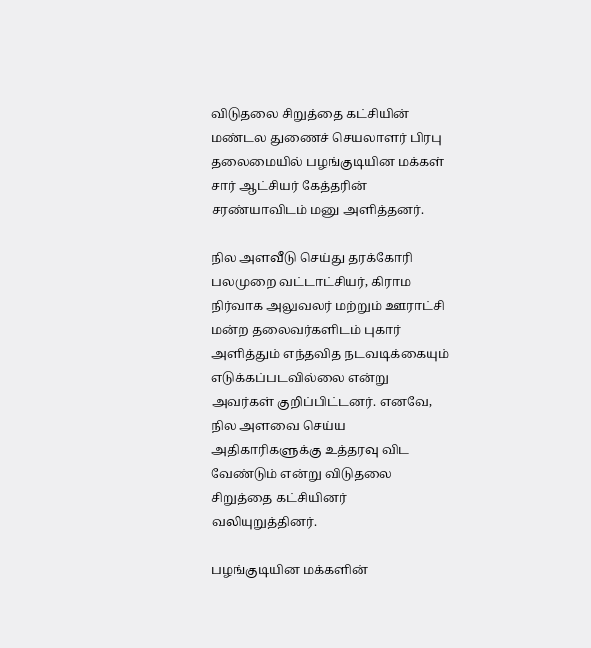விடுதலை சிறுத்தை கட்சியின் மண்டல துணைச் செயலாளர் பிரபு தலைமையில் பழங்குடியின மக்கள் சார் ஆட்சியர் கேத்தரின் சரண்யாவிடம் மனு அளித்தனர்.

நில அளவீடு செய்து தரக்கோரி பலமுறை வட்டாட்சியர், கிராம நிர்வாக அலுவலர் மற்றும் ஊராட்சி மன்ற தலைவர்களிடம் புகார் அளித்தும் எந்தவித நடவடிக்கையும் எடுக்கப்படவில்லை என்று அவர்கள் குறிப்பிட்டனர். எனவே, நில அளவை செய்ய அதிகாரிகளுக்கு உத்தரவு விட வேண்டும் என்று விடுதலை சிறுத்தை கட்சியினர் வலியுறுத்தினர்.

பழங்குடியின மக்களின்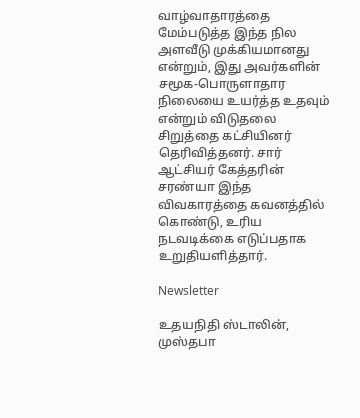வாழ்வாதாரத்தை மேம்படுத்த இந்த நில அளவீடு முக்கியமானது என்றும், இது அவர்களின் சமூக-பொருளாதார நிலையை உயர்த்த உதவும் என்றும் விடுதலை சிறுத்தை கட்சியினர் தெரிவித்தனர். சார் ஆட்சியர் கேத்தரின் சரண்யா இந்த விவகாரத்தை கவனத்தில் கொண்டு, உரிய நடவடிக்கை எடுப்பதாக உறுதியளித்தார்.

Newsletter

உதயநிதி ஸ்டாலின், முஸ்தபா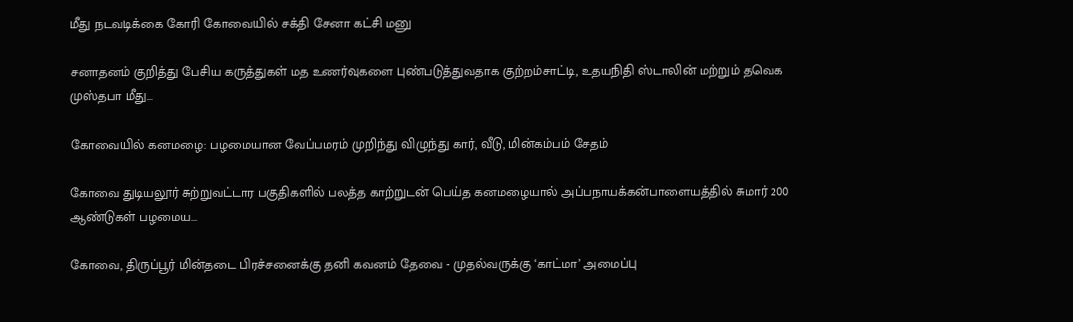மீது நடவடிக்கை கோரி கோவையில் சக்தி சேனா கட்சி மனு

சனாதனம் குறித்து பேசிய கருத்துகள் மத உணர்வுகளை புண்படுத்துவதாக குற்றம்சாட்டி, உதயநிதி ஸ்டாலின் மற்றும் தவெக முஸ்தபா மீது...

கோவையில் கனமழை: பழமையான வேப்பமரம் முறிந்து விழுந்து கார், வீடு, மின்கம்பம் சேதம்

கோவை துடியலூர் சுற்றுவட்டார பகுதிகளில் பலத்த காற்றுடன் பெய்த கனமழையால் அப்பநாயக்கன்பாளையத்தில் சுமார் 200 ஆண்டுகள் பழமைய...

கோவை, திருப்பூர் மின்தடை பிரச்சனைக்கு தனி கவனம் தேவை - முதல்வருக்கு ‘காட்மா’ அமைப்பு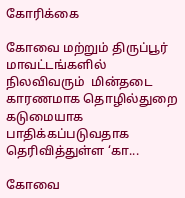கோரிக்கை

கோவை மற்றும் திருப்பூர் மாவட்டங்களில் நிலவிவரும்  மின்தடை காரணமாக தொழில்துறை கடுமையாக பாதிக்கப்படுவதாக தெரிவித்துள்ள ‘கா...

கோவை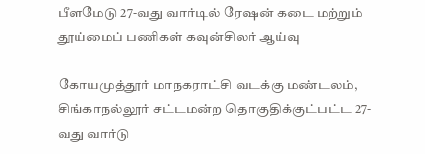பீளமேடு 27-வது வார்டில் ரேஷன் கடை மற்றும் தூய்மைப் பணிகள் கவுன்சிலர் ஆய்வு

கோயமுத்தூர் மாநகராட்சி வடக்கு மண்டலம், சிங்காநல்லூர் சட்டமன்ற தொகுதிக்குட்பட்ட 27-வது வார்டு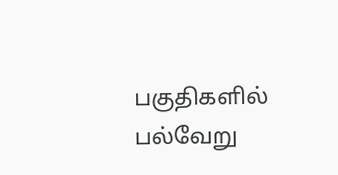பகுதிகளில் பல்வேறு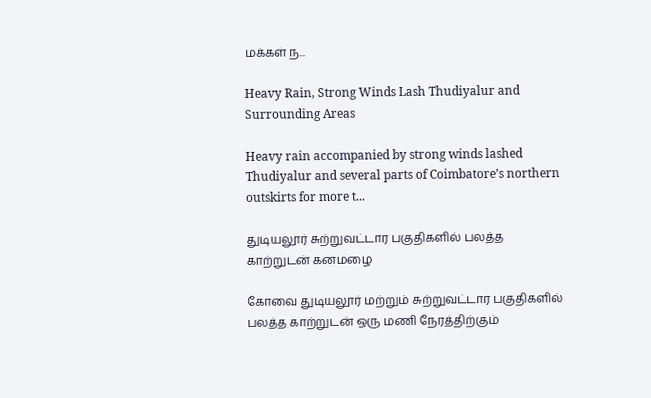மக்கள் ந...

Heavy Rain, Strong Winds Lash Thudiyalur and Surrounding Areas

Heavy rain accompanied by strong winds lashed Thudiyalur and several parts of Coimbatore’s northern outskirts for more t...

துடியலூர் சுற்றுவட்டார பகுதிகளில் பலத்த காற்றுடன் கனமழை

கோவை துடியலூர் மற்றும் சுற்றுவட்டார பகுதிகளில் பலத்த காற்றுடன் ஒரு மணி நேரத்திற்கும்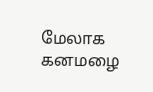மேலாக கனமழை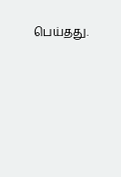பெய்தது.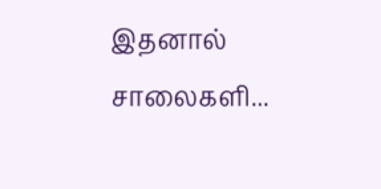இதனால் சாலைகளி...